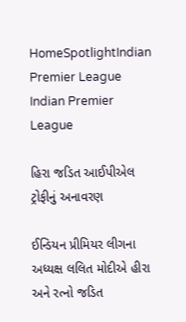HomeSpotlightIndian Premier League Indian Premier League

હિરા જડિત આઈપીએલ ટ્રોફીનું અનાવરણ

ઈન્ડિયન પ્રીમિયર લીગના અધ્યક્ષ લલિત મોદીએ હીરા અને રત્નો જડિત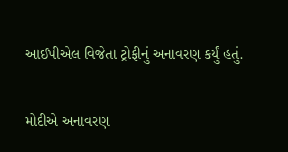આઈપીએલ વિજેતા ટ્રોફીનું અનાવરણ કર્યું હતું.

મોદીએ અનાવરણ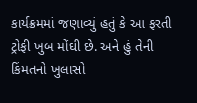કાર્યક્રમમાં જણાવ્યું હતું કે આ ફરતી ટ્રોફી ખુબ મોંઘી છે. અને હું તેની કિંમતનો ખુલાસો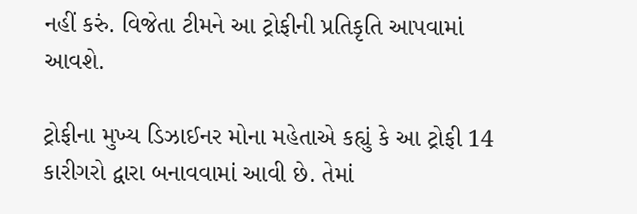નહીં કરું. વિજેતા ટીમને આ ટ્રોફીની પ્રતિકૃતિ આપવામાં આવશે.

ટ્રોફીના મુખ્ય ડિઝાઈનર મોના મહેતાએ કહ્યું કે આ ટ્રોફી 14 કારીગરો દ્વારા બનાવવામાં આવી છે. તેમાં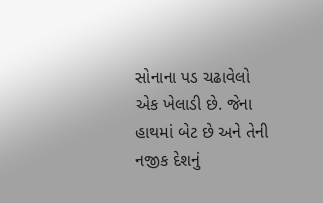સોનાના પડ ચઢાવેલો એક ખેલાડી છે. જેના હાથમાં બેટ છે અને તેની નજીક દેશનું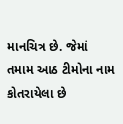માનચિત્ર છે. જેમાં તમામ આઠ ટીમોના નામ કોતરાયેલા છે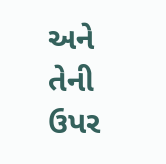અને તેની ઉપર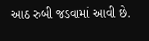આઠ રુબી જડવામાં આવી છે.